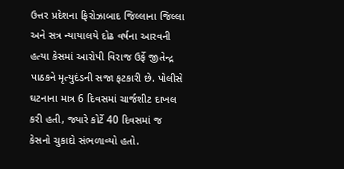ઉત્તર પ્રદેશના ફિરોઝાબાદ જિલ્લાના જિલ્લા અને સત્ર ન્યાયાલયે દોઢ વર્ષના આરવની હત્યા કેસમાં આરોપી વિરાજ ઉર્ફે જીતેન્દ્ર પાઠકને મૃત્યુદંડની સજા ફટકારી છે. પોલીસે ઘટનાના માત્ર 6 દિવસમાં ચાર્જશીટ દાખલ કરી હતી, જ્યારે કોર્ટે 40 દિવસમાં જ કેસનો ચુકાદો સંભળાવ્યો હતો.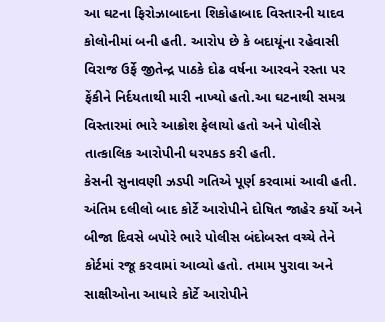આ ઘટના ફિરોઝાબાદના શિકોહાબાદ વિસ્તારની યાદવ કોલોનીમાં બની હતી. આરોપ છે કે બદાયૂંના રહેવાસી વિરાજ ઉર્ફે જીતેન્દ્ર પાઠકે દોઢ વર્ષના આરવને રસ્તા પર ફેંકીને નિર્દયતાથી મારી નાખ્યો હતો.આ ઘટનાથી સમગ્ર વિસ્તારમાં ભારે આક્રોશ ફેલાયો હતો અને પોલીસે તાત્કાલિક આરોપીની ધરપકડ કરી હતી.
કેસની સુનાવણી ઝડપી ગતિએ પૂર્ણ કરવામાં આવી હતી. અંતિમ દલીલો બાદ કોર્ટે આરોપીને દોષિત જાહેર કર્યો અને બીજા દિવસે બપોરે ભારે પોલીસ બંદોબસ્ત વચ્ચે તેને કોર્ટમાં રજૂ કરવામાં આવ્યો હતો. તમામ પુરાવા અને સાક્ષીઓના આધારે કોર્ટે આરોપીને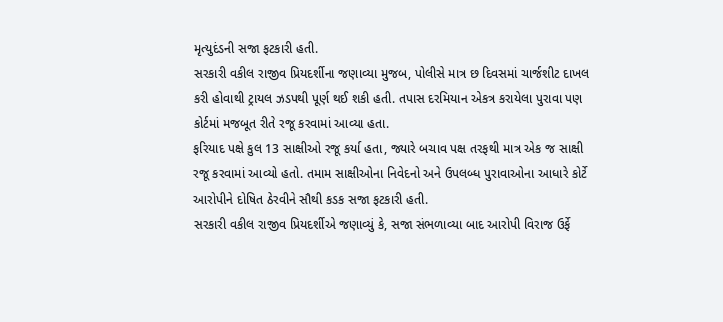મૃત્યુદંડની સજા ફટકારી હતી.
સરકારી વકીલ રાજીવ પ્રિયદર્શીના જણાવ્યા મુજબ, પોલીસે માત્ર છ દિવસમાં ચાર્જશીટ દાખલ કરી હોવાથી ટ્રાયલ ઝડપથી પૂર્ણ થઈ શકી હતી. તપાસ દરમિયાન એકત્ર કરાયેલા પુરાવા પણ કોર્ટમાં મજબૂત રીતે રજૂ કરવામાં આવ્યા હતા.
ફરિયાદ પક્ષે કુલ 13 સાક્ષીઓ રજૂ કર્યા હતા, જ્યારે બચાવ પક્ષ તરફથી માત્ર એક જ સાક્ષી રજૂ કરવામાં આવ્યો હતો. તમામ સાક્ષીઓના નિવેદનો અને ઉપલબ્ધ પુરાવાઓના આધારે કોર્ટે આરોપીને દોષિત ઠેરવીને સૌથી કડક સજા ફટકારી હતી.
સરકારી વકીલ રાજીવ પ્રિયદર્શીએ જણાવ્યું કે, સજા સંભળાવ્યા બાદ આરોપી વિરાજ ઉર્ફે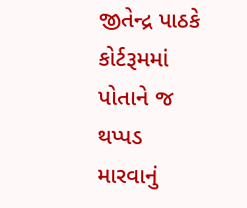જીતેન્દ્ર પાઠકે કોર્ટરૂમમાં પોતાને જ થપ્પડ મારવાનું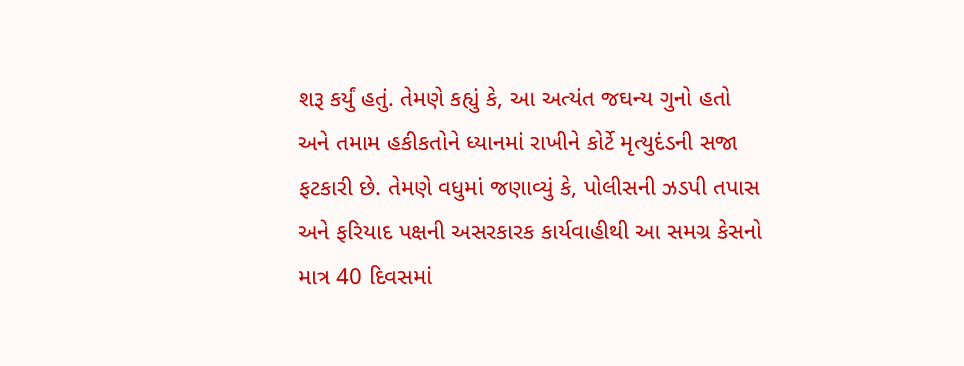શરૂ કર્યું હતું. તેમણે કહ્યું કે, આ અત્યંત જઘન્ય ગુનો હતો અને તમામ હકીકતોને ધ્યાનમાં રાખીને કોર્ટે મૃત્યુદંડની સજા ફટકારી છે. તેમણે વધુમાં જણાવ્યું કે, પોલીસની ઝડપી તપાસ અને ફરિયાદ પક્ષની અસરકારક કાર્યવાહીથી આ સમગ્ર કેસનો માત્ર 40 દિવસમાં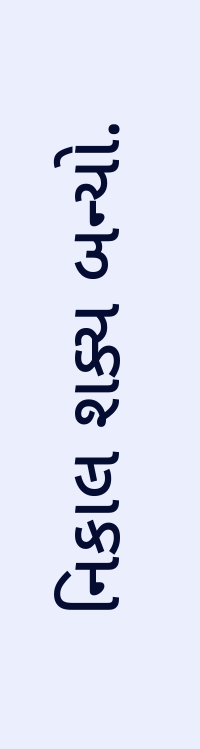નિકાલ શક્ય બન્યો.